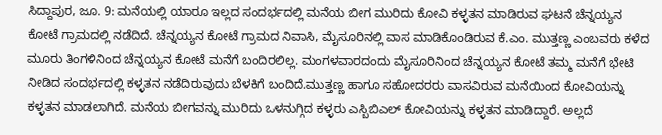ಸಿದ್ದಾಪುರ, ಜೂ. 9: ಮನೆಯಲ್ಲಿ ಯಾರೂ ಇಲ್ಲದ ಸಂದರ್ಭದಲ್ಲಿ ಮನೆಯ ಬೀಗ ಮುರಿದು ಕೋವಿ ಕಳ್ಳತನ ಮಾಡಿರುವ ಘಟನೆ ಚೆನ್ನಯ್ಯನ ಕೋಟೆ ಗ್ರಾಮದಲ್ಲಿ ನಡೆದಿದೆ. ಚೆನ್ನಯ್ಯನ ಕೋಟೆ ಗ್ರಾಮದ ನಿವಾಸಿ, ಮೈಸೂರಿನಲ್ಲಿ ವಾಸ ಮಾಡಿಕೊಂಡಿರುವ ಕೆ.ಎಂ. ಮುತ್ತಣ್ಣ ಎಂಬವರು ಕಳೆದ ಮೂರು ತಿಂಗಳಿನಿಂದ ಚೆನ್ನಯ್ಯನ ಕೋಟೆ ಮನೆಗೆ ಬಂದಿರಲಿಲ್ಲ. ಮಂಗಳವಾರದಂದು ಮೈಸೂರಿನಿಂದ ಚೆನ್ನಯ್ಯನ ಕೋಟೆ ತಮ್ಮ ಮನೆಗೆ ಭೇಟಿ ನೀಡಿದ ಸಂದರ್ಭದಲ್ಲಿ ಕಳ್ಳತನ ನಡೆದಿರುವುದು ಬೆಳಕಿಗೆ ಬಂದಿದೆ.ಮುತ್ತಣ್ಣ ಹಾಗೂ ಸಹೋದರರು ವಾಸವಿರುವ ಮನೆಯಿಂದ ಕೋವಿಯನ್ನು ಕಳ್ಳತನ ಮಾಡಲಾಗಿದೆ. ಮನೆಯ ಬೀಗವನ್ನು ಮುರಿದು ಒಳನುಗ್ಗಿದ ಕಳ್ಳರು ಎಸ್ಬಿಬಿಎಲ್ ಕೋವಿಯನ್ನು ಕಳ್ಳತನ ಮಾಡಿದ್ದಾರೆ. ಅಲ್ಲದೆ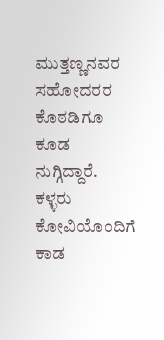ಮುತ್ತಣ್ಣನವರ ಸಹೋದರರ ಕೊಠಡಿಗೂ ಕೂಡ ನುಗ್ಗಿದ್ದಾರೆ. ಕಳ್ಳರು ಕೋವಿಯೊಂದಿಗೆ ಕಾಡ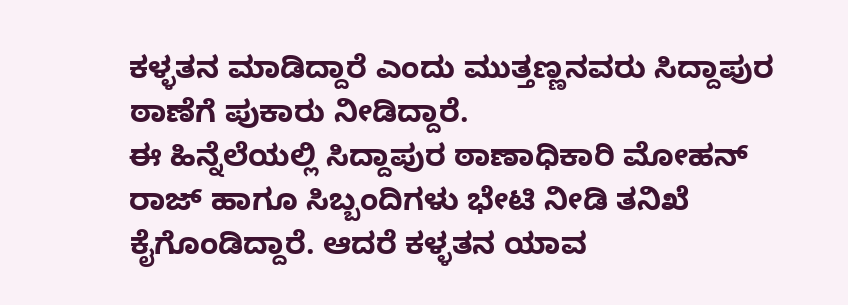ಕಳ್ಳತನ ಮಾಡಿದ್ದಾರೆ ಎಂದು ಮುತ್ತಣ್ಣನವರು ಸಿದ್ದಾಪುರ ಠಾಣೆಗೆ ಪುಕಾರು ನೀಡಿದ್ದಾರೆ.
ಈ ಹಿನ್ನೆಲೆಯಲ್ಲಿ ಸಿದ್ದಾಪುರ ಠಾಣಾಧಿಕಾರಿ ಮೋಹನ್ ರಾಜ್ ಹಾಗೂ ಸಿಬ್ಬಂದಿಗಳು ಭೇಟಿ ನೀಡಿ ತನಿಖೆ ಕೈಗೊಂಡಿದ್ದಾರೆ. ಆದರೆ ಕಳ್ಳತನ ಯಾವ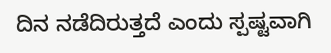ದಿನ ನಡೆದಿರುತ್ತದೆ ಎಂದು ಸ್ಪಷ್ಟವಾಗಿ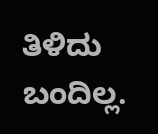ತಿಳಿದು ಬಂದಿಲ್ಲ.